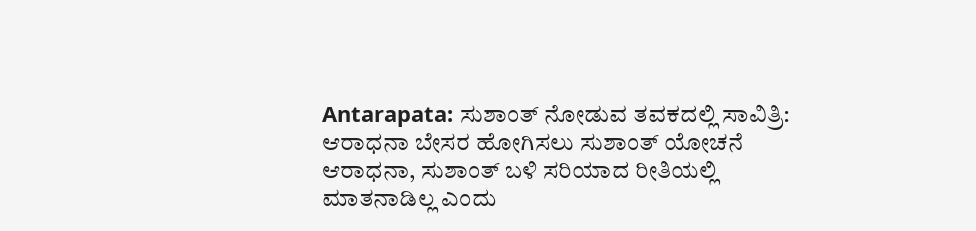Antarapata: ಸುಶಾಂತ್ ನೋಡುವ ತವಕದಲ್ಲಿ ಸಾವಿತ್ರಿ: ಆರಾಧನಾ ಬೇಸರ ಹೋಗಿಸಲು ಸುಶಾಂತ್ ಯೋಚನೆ
ಆರಾಧನಾ, ಸುಶಾಂತ್ ಬಳಿ ಸರಿಯಾದ ರೀತಿಯಲ್ಲಿ ಮಾತನಾಡಿಲ್ಲ ಎಂದು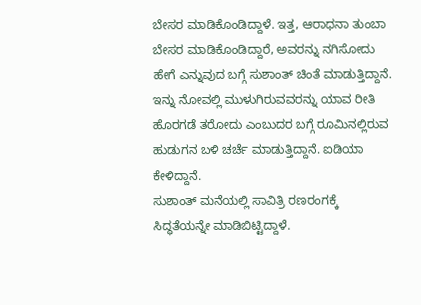ಬೇಸರ ಮಾಡಿಕೊಂಡಿದ್ದಾಳೆ. ಇತ್ತ, ಆರಾಧನಾ ತುಂಬಾ ಬೇಸರ ಮಾಡಿಕೊಂಡಿದ್ದಾರೆ, ಅವರನ್ನು ನಗಿಸೋದು ಹೇಗೆ ಎನ್ನುವುದ ಬಗ್ಗೆ ಸುಶಾಂತ್ ಚಿಂತೆ ಮಾಡುತ್ತಿದ್ದಾನೆ. ಇನ್ನು ನೋವಲ್ಲಿ ಮುಳುಗಿರುವವರನ್ನು ಯಾವ ರೀತಿ ಹೊರಗಡೆ ತರೋದು ಎಂಬುದರ ಬಗ್ಗೆ ರೂಮಿನಲ್ಲಿರುವ ಹುಡುಗನ ಬಳಿ ಚರ್ಚೆ ಮಾಡುತ್ತಿದ್ದಾನೆ. ಐಡಿಯಾ ಕೇಳಿದ್ದಾನೆ.
ಸುಶಾಂತ್ ಮನೆಯಲ್ಲಿ ಸಾವಿತ್ರಿ ರಣರಂಗಕ್ಕೆ ಸಿದ್ಧತೆಯನ್ನೇ ಮಾಡಿಬಿಟ್ಟಿದ್ದಾಳೆ.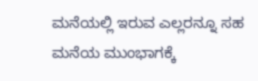ಮನೆಯಲ್ಲಿ ಇರುವ ಎಲ್ಲರನ್ನೂ ಸಹ ಮನೆಯ ಮುಂಭಾಗಕ್ಕೆ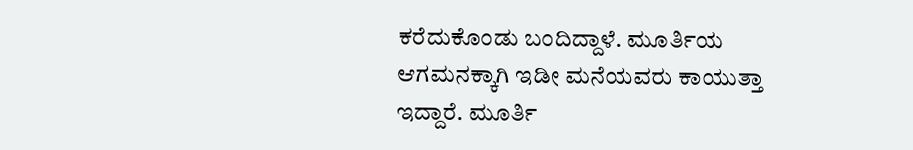ಕರೆದುಕೊಂಡು ಬಂದಿದ್ದಾಳೆ. ಮೂರ್ತಿಯ ಆಗಮನಕ್ಕಾಗಿ ಇಡೀ ಮನೆಯವರು ಕಾಯುತ್ತಾ ಇದ್ದಾರೆ. ಮೂರ್ತಿ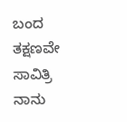ಬಂದ ತಕ್ಷಣವೇ ಸಾವಿತ್ರಿ ನಾನು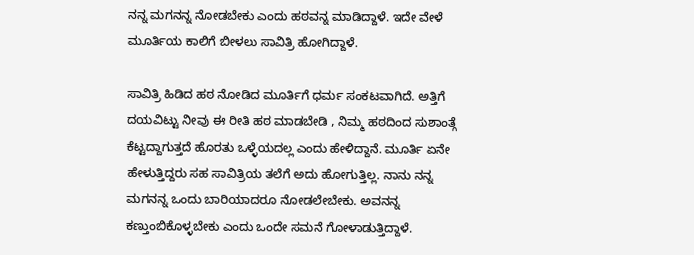ನನ್ನ ಮಗನನ್ನ ನೋಡಬೇಕು ಎಂದು ಹಠವನ್ನ ಮಾಡಿದ್ದಾಳೆ. ಇದೇ ವೇಳೆ ಮೂರ್ತಿಯ ಕಾಲಿಗೆ ಬೀಳಲು ಸಾವಿತ್ರಿ ಹೋಗಿದ್ದಾಳೆ.

ಸಾವಿತ್ರಿ ಹಿಡಿದ ಹಠ ನೋಡಿದ ಮೂರ್ತಿಗೆ ಧರ್ಮ ಸಂಕಟವಾಗಿದೆ. ಅತ್ತಿಗೆ ದಯವಿಟ್ಟು ನೀವು ಈ ರೀತಿ ಹಠ ಮಾಡಬೇಡಿ , ನಿಮ್ಮ ಹಠದಿಂದ ಸುಶಾಂತ್ಗೆ ಕೆಟ್ಟದ್ದಾಗುತ್ತದೆ ಹೊರತು ಒಳ್ಳೆಯದಲ್ಲ ಎಂದು ಹೇಳಿದ್ದಾನೆ. ಮೂರ್ತಿ ಏನೇ ಹೇಳುತ್ತಿದ್ದರು ಸಹ ಸಾವಿತ್ರಿಯ ತಲೆಗೆ ಅದು ಹೋಗುತ್ತಿಲ್ಲ. ನಾನು ನನ್ನ ಮಗನನ್ನ ಒಂದು ಬಾರಿಯಾದರೂ ನೋಡಲೇಬೇಕು. ಅವನನ್ನ ಕಣ್ತುಂಬಿಕೊಳ್ಳಬೇಕು ಎಂದು ಒಂದೇ ಸಮನೆ ಗೋಳಾಡುತ್ತಿದ್ದಾಳೆ.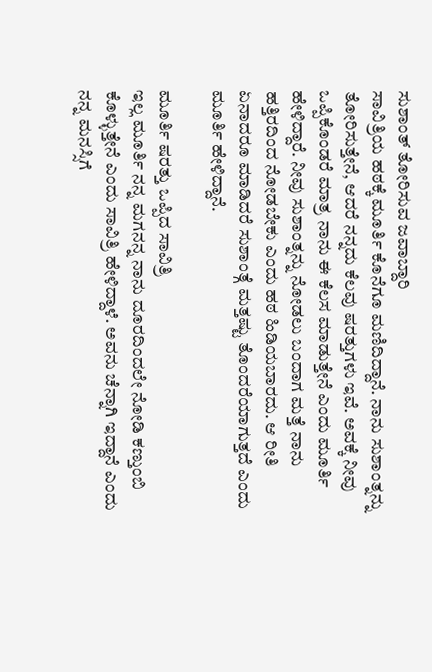ಸುಶಾಂತ್ ತೋರಿಸುವ ಜವಾಬ್ದಾರಿ
ಸಾವಿತ್ರಿಯ ಹಠಕ್ಕೆ ಮೂರ್ತಿ ಕೊನೆಗೂ ಮಣಿದಿದ್ದಾನೆ. ನಾನು ಸುಶಾಂತ್ನನ್ನು ತೋರಿಸುತ್ತೇನೆ, ಆದರೆ ನನ್ನದು ಕೆಲವು ಷರತ್ತುಗಳು ಇವೆ. ಅವಕ್ಕೆ ನೀವು ಒಪ್ಪಿಕೊಂಡರೆ ಮಾತ್ರ ನಾನು ಈ ಕೆಲಸ ಮಾಡುತ್ತೇನೆ ಎಂದು ಮೂರ್ತಿ ಹೇಳಿದ್ದಾರೆ. ನೀವು ಸುಶಾಂತ್ನನ್ನು ನೋಡಲು ಬಂದಾಗ ಮತ್ತೆ ನಾನು ಹತ್ತಿರದಿಂದ ನೋಡಬೇಕು ಎಂದು ಹಠ ಹಿಡಿಯಬಾರದು. ಆ ರೀತಿ ಏನಾದರೂ ಮಾಡಿದರೆ ಸುಶಾಂತ್ಗೆ ಮತ್ತಷ್ಟು ತೊಂದರೆಯಾಗುತ್ತದೆ ಎಂದು ಮೂರ್ತಿ ಹೇಳಿದ್ದಾನೆ.

ಮೂರ್ತಿ ಷರತ್ತು ಒಪ್ಪಿದ ಸಾವಿತ್ರಿ
ಇಲ್ಲ ಮೂರ್ತಿ ನನ್ನ ಮಗನನ್ನ ನಾನು ದೂರದಿಂದಲೇ ನೋಡಿ ಕಣ್ತುಂಬಿ ಕೊಳ್ಳುತ್ತೇನೆ ಎಂದು ಸಾವಿತ್ರಿ ಹೇಳಿದ್ದಾಳೆ. ಅವನು ಚೆನ್ನಾಗಿ ಇದ್ದಾನೆ ಎಂದು ನನ್ನ ಮನಸ್ಸಿಗೆ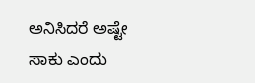ಅನಿಸಿದರೆ ಅಷ್ಟೇ ಸಾಕು ಎಂದು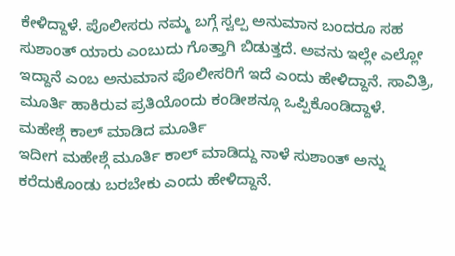ಕೇಳಿದ್ದಾಳೆ. ಪೊಲೀಸರು ನಮ್ಮ ಬಗ್ಗೆ ಸ್ವಲ್ಪ ಅನುಮಾನ ಬಂದರೂ ಸಹ ಸುಶಾಂತ್ ಯಾರು ಎಂಬುದು ಗೊತ್ತಾಗಿ ಬಿಡುತ್ತದೆ. ಅವನು ಇಲ್ಲೇ ಎಲ್ಲೋ ಇದ್ದಾನೆ ಎಂಬ ಅನುಮಾನ ಪೊಲೀಸರಿಗೆ ಇದೆ ಎಂದು ಹೇಳಿದ್ದಾನೆ. ಸಾವಿತ್ರಿ, ಮೂರ್ತಿ ಹಾಕಿರುವ ಪ್ರತಿಯೊಂದು ಕಂಡೀಶನ್ಗೂ ಒಪ್ಪಿಕೊಂಡಿದ್ದಾಳೆ.
ಮಹೇಶ್ಗೆ ಕಾಲ್ ಮಾಡಿದ ಮೂರ್ತಿ
ಇದೀಗ ಮಹೇಶ್ಗೆ ಮೂರ್ತಿ ಕಾಲ್ ಮಾಡಿದ್ದು ನಾಳೆ ಸುಶಾಂತ್ ಅನ್ನು ಕರೆದುಕೊಂಡು ಬರಬೇಕು ಎಂದು ಹೇಳಿದ್ದಾನೆ.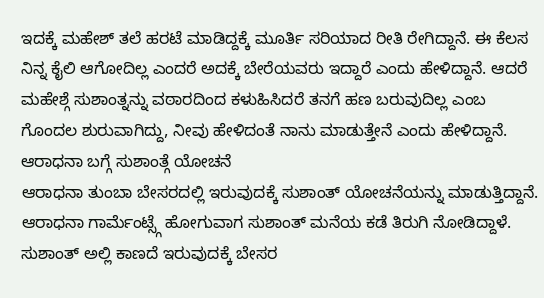ಇದಕ್ಕೆ ಮಹೇಶ್ ತಲೆ ಹರಟೆ ಮಾಡಿದ್ದಕ್ಕೆ ಮೂರ್ತಿ ಸರಿಯಾದ ರೀತಿ ರೇಗಿದ್ದಾನೆ. ಈ ಕೆಲಸ ನಿನ್ನ ಕೈಲಿ ಆಗೋದಿಲ್ಲ ಎಂದರೆ ಅದಕ್ಕೆ ಬೇರೆಯವರು ಇದ್ದಾರೆ ಎಂದು ಹೇಳಿದ್ದಾನೆ. ಆದರೆ ಮಹೇಶ್ಗೆ ಸುಶಾಂತ್ನನ್ನು ವಠಾರದಿಂದ ಕಳುಹಿಸಿದರೆ ತನಗೆ ಹಣ ಬರುವುದಿಲ್ಲ ಎಂಬ ಗೊಂದಲ ಶುರುವಾಗಿದ್ದು, ನೀವು ಹೇಳಿದಂತೆ ನಾನು ಮಾಡುತ್ತೇನೆ ಎಂದು ಹೇಳಿದ್ದಾನೆ.
ಆರಾಧನಾ ಬಗ್ಗೆ ಸುಶಾಂತ್ಗೆ ಯೋಚನೆ
ಆರಾಧನಾ ತುಂಬಾ ಬೇಸರದಲ್ಲಿ ಇರುವುದಕ್ಕೆ ಸುಶಾಂತ್ ಯೋಚನೆಯನ್ನು ಮಾಡುತ್ತಿದ್ದಾನೆ. ಆರಾಧನಾ ಗಾರ್ಮೆಂಟ್ಸ್ಗೆ ಹೋಗುವಾಗ ಸುಶಾಂತ್ ಮನೆಯ ಕಡೆ ತಿರುಗಿ ನೋಡಿದ್ದಾಳೆ. ಸುಶಾಂತ್ ಅಲ್ಲಿ ಕಾಣದೆ ಇರುವುದಕ್ಕೆ ಬೇಸರ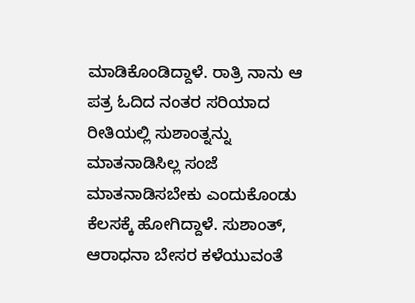ಮಾಡಿಕೊಂಡಿದ್ದಾಳೆ. ರಾತ್ರಿ ನಾನು ಆ ಪತ್ರ ಓದಿದ ನಂತರ ಸರಿಯಾದ ರೀತಿಯಲ್ಲಿ ಸುಶಾಂತ್ನನ್ನು ಮಾತನಾಡಿಸಿಲ್ಲ ಸಂಜೆ ಮಾತನಾಡಿಸಬೇಕು ಎಂದುಕೊಂಡು ಕೆಲಸಕ್ಕೆ ಹೋಗಿದ್ದಾಳೆ. ಸುಶಾಂತ್, ಆರಾಧನಾ ಬೇಸರ ಕಳೆಯುವಂತೆ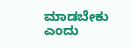ಮಾಡಬೇಕು ಎಂದು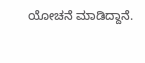ಯೋಚನೆ ಮಾಡಿದ್ದಾನೆ.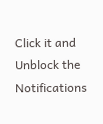Click it and Unblock the Notifications